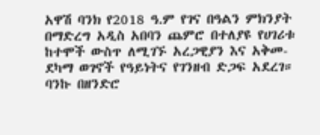አዋሽ ባንክ የ2018 ዓ.ም የገና በዓልን ምክንያት በማድረግ አዲስ አበባን ጨምሮ በተለያዩ የሀገሪቱ ከተሞች ውስጥ ለሚገኙ አረጋዊያን እና አቅመ-ደካማ ወገኖች የዓይነትና የገንዘብ ድጋፍ አደረገ። ባንኩ በዘንድሮ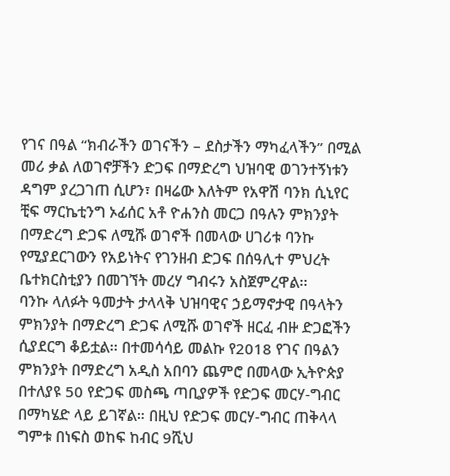የገና በዓል “ክብራችን ወገናችን – ደስታችን ማካፈላችን” በሚል መሪ ቃል ለወገኖቻችን ድጋፍ በማድረግ ህዝባዊ ወገንተኝነቱን ዳግም ያረጋገጠ ሲሆን፣ በዛሬው እለትም የአዋሽ ባንክ ሲኒየር ቺፍ ማርኬቲንግ ኦፊሰር አቶ ዮሐንስ መርጋ በዓሉን ምክንያት በማድረግ ድጋፍ ለሚሹ ወገኖች በመላው ሀገሪቱ ባንኩ የሚያደርገውን የአይነትና የገንዘብ ድጋፍ በሰዓሊተ ምህረት ቤተክርስቲያን በመገኘት መረሃ ግብሩን አስጀምረዋል፡፡
ባንኩ ላለፉት ዓመታት ታላላቅ ህዝባዊና ኃይማኖታዊ በዓላትን ምክንያት በማድረግ ድጋፍ ለሚሹ ወገኖች ዘርፈ ብዙ ድጋፎችን ሲያደርግ ቆይቷል፡፡ በተመሳሳይ መልኩ የ2018 የገና በዓልን ምክንያት በማድረግ አዲስ አበባን ጨምሮ በመላው ኢትዮጵያ በተለያዩ 50 የድጋፍ መስጫ ጣቢያዎች የድጋፍ መርሃ-ግብር በማካሄድ ላይ ይገኛል። በዚህ የድጋፍ መርሃ-ግብር ጠቅላላ ግምቱ በነፍስ ወከፍ ከብር 9ሺህ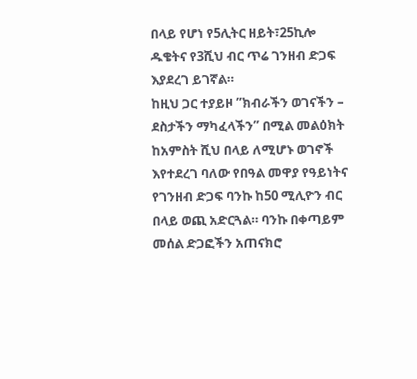በላይ የሆነ የ5ሊትር ዘይት፣25ኪሎ ዱቄትና የ3ሺህ ብር ጥሬ ገንዘብ ድጋፍ እያደረገ ይገኛል።
ከዚህ ጋር ተያይዞ ”ክብራችን ወገናችን – ደስታችን ማካፈላችን” በሚል መልዕክት ከአምስት ሺህ በላይ ለሚሆኑ ወገኖች እየተደረገ ባለው የበዓል መዋያ የዓይነትና የገንዘብ ድጋፍ ባንኩ ከ50 ሚሊዮን ብር በላይ ወጪ አድርጓል። ባንኩ በቀጣይም መሰል ድጋፎችን አጠናክሮ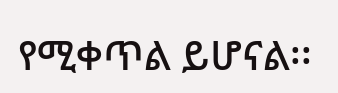የሚቀጥል ይሆናል፡፡